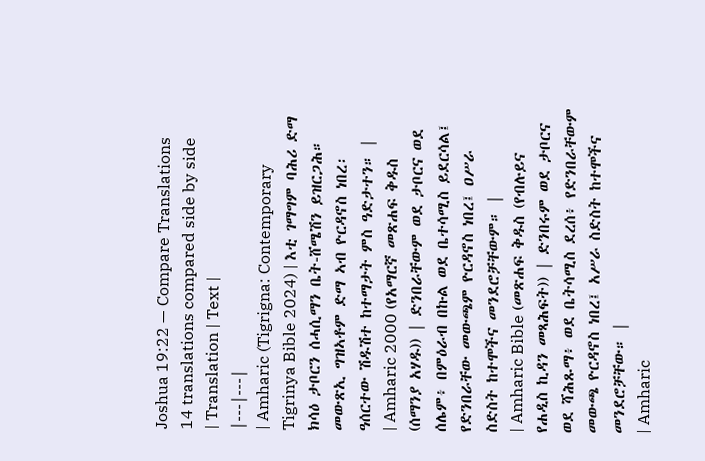Joshua 19:22 — Compare Translations
14 translations compared side by side
| Translation | Text |
|---|---|
| Amharic (Tigrigna: Contemporary Tigrinya Bible 2024) | እቲ ገማግም ባሕሪ ድማ ክሳዕ ታቦርን ሰሓሲማን ቤት-ሸሜሽን ይዝርጋሕ። መውጽኢ ግዝኣቶም ድማ ኣብ ዮርዳኖስ ነበረ፡ ዓሰርተው ሽዱሽተ ከተማታት ምስ ዓድታተን። |
| Amharic 2000 (የአማርኛ መጽሐፍ ቅዱስ (ሰማንያ አሃዱ)) | ድንበራቸውም ወደ ታቦርና ወደ ሰሌም፥ በምዕራብ በኩል ወደ ቤተሳሚስ ይደርሳል፤ የድንበራቸው መውጫም ዮርዳኖስ ነበረ፤ ዐሥራ ስድስት ከተሞችና መንደሮቻቸውም። |
| Amharic Bible (መጽሐፍ ቅዱስ (የብሉይና የሐዲስ ኪዳን መጻሕፍት)) | ድንበሩም ወደ ታቦርና ወደ ሻሕጹማ፥ ወደ ቤትሳሚስ ደረሰ፥ የድንበራቸውም መውጫ ዮርዳኖስ ነበረ፤ አሥራ ስድስት ከተሞችና መንደሮቻቸው። |
| Amharic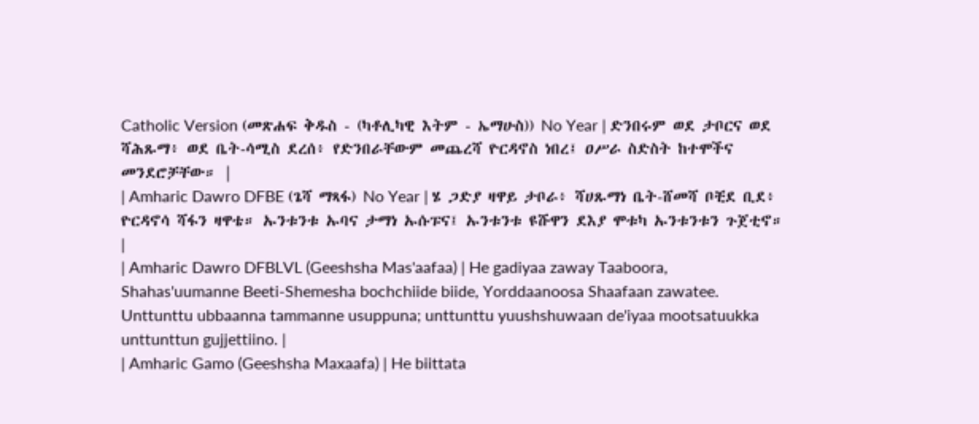Catholic Version (መጽሐፍ ቅዱስ - (ካቶሊካዊ እትም - ኤማሁስ)) No Year | ድንበሩም ወደ ታቦርና ወደ ሻሕጹማ፥ ወደ ቤት-ሳሚስ ደረሰ፥ የድንበራቸውም መጨረሻ ዮርዳኖስ ነበረ፤ ዐሥራ ስድስት ከተሞችና መንደሮቻቸው። |
| Amharic Dawro DFBE (ጌሻ ማጻፋ) No Year | ሄ ጋድያ ዛዋይ ታቦራ፥ ሻሀጹማነ ቤት-ሸመሻ ቦቺደ ቢደ፥ ዮርዳኖሳ ሻፋን ዛዋቴ። ኡንቱንቱ ኡባና ታማነ ኡሱፑና፤ ኡንቱንቱ ዩሹዋን ደእያ ሞቱካ ኡንቱንቱን ጉጀቲኖ። |
| Amharic Dawro DFBLVL (Geeshsha Mas'aafaa) | He gadiyaa zaway Taaboora, Shahas'uumanne Beeti-Shemesha bochchiide biide, Yorddaanoosa Shaafaan zawatee. Unttunttu ubbaanna tammanne usuppuna; unttunttu yuushshuwaan de'iyaa mootsatuukka unttunttun gujjettiino. |
| Amharic Gamo (Geeshsha Maxaafa) | He biittata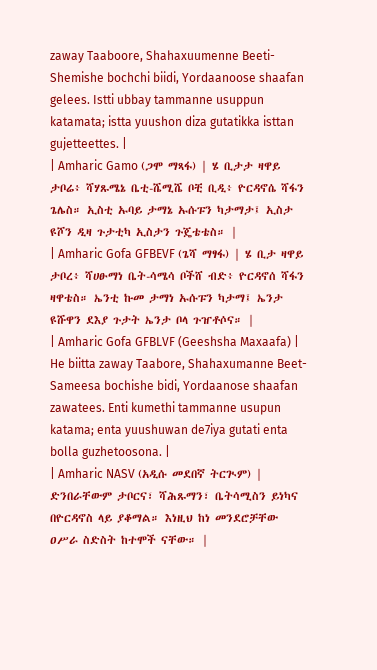zaway Taaboore, Shahaxuumenne Beeti-Shemishe bochchi biidi, Yordaanoose shaafan gelees. Istti ubbay tammanne usuppun katamata; istta yuushon diza gutatikka isttan gujetteettes. |
| Amharic Gamo (ጋሞ ማጻፋ) | ሄ ቢታታ ዛዋይ ታቦሬ፥ ሻሃጹሜኔ ቤቲ-ሼሚሼ ቦቺ ቢዲ፥ ዮርዳኖሴ ሻፋን ጌሌስ። ኢስቲ ኡባይ ታማኔ ኡሱፑን ካታማታ፤ ኢስታ ዩሾን ዲዛ ጉታቲካ ኢስታን ጉጄቴቴስ። |
| Amharic Gofa GFBEVF (ጌሻ ማፃፋ) | ሄ ቢታ ዛዋይ ታቦረ፥ ሻሀፁማነ ቤት-ሳሜሳ ቦችሸ ብድ፥ ዮርዳኖሰ ሻፋን ዛዋቴስ። ኤንቲ ኩመ ታማነ ኡሱፑን ካታማ፤ ኤንታ ዩሹዋን ደእያ ጉታት ኤንታ ቦላ ጉዠቶሶና። |
| Amharic Gofa GFBLVF (Geeshsha Maxaafa) | He biitta zaway Taabore, Shahaxumanne Beet-Sameesa bochishe bidi, Yordaanose shaafan zawatees. Enti kumethi tammanne usupun katama; enta yuushuwan de7iya gutati enta bolla guzhetoosona. |
| Amharic NASV (አዲሱ መደበኛ ትርጒም) | ድንበራቸውም ታቦርና፣ ሻሕጹማን፣ ቤትሳሚስን ይነካና በዮርዳኖስ ላይ ያቆማል። እነዚህ ከነ መንደሮቻቸው ዐሥራ ስድስት ከተሞች ናቸው። |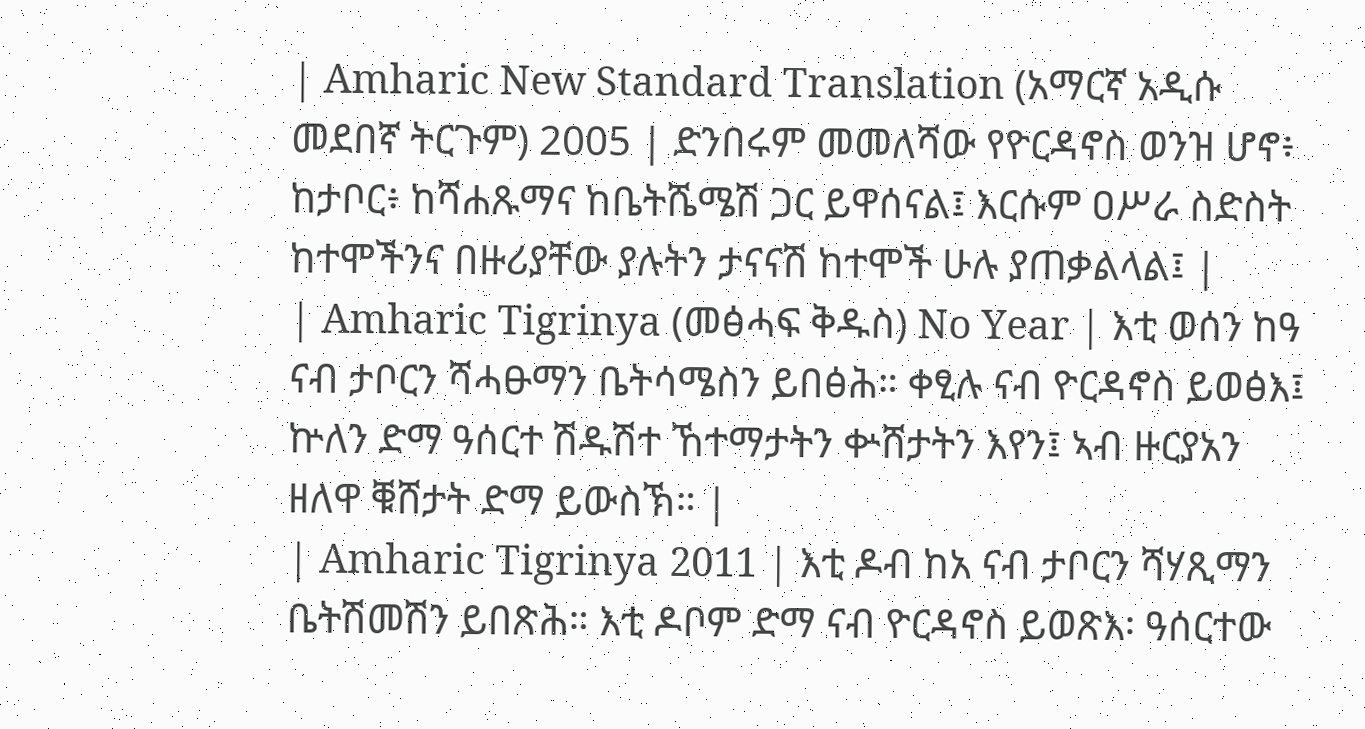| Amharic New Standard Translation (አማርኛ አዲሱ መደበኛ ትርጉም) 2005 | ድንበሩም መመለሻው የዮርዳኖስ ወንዝ ሆኖ፥ ከታቦር፥ ከሻሐጹማና ከቤትሼሜሽ ጋር ይዋሰናል፤ እርሱም ዐሥራ ስድስት ከተሞችንና በዙሪያቸው ያሉትን ታናናሽ ከተሞች ሁሉ ያጠቃልላል፤ |
| Amharic Tigrinya (መፅሓፍ ቅዱስ) No Year | እቲ ወሰን ከዓ ናብ ታቦርን ሻሓፁማን ቤትሳሜስን ይበፅሕ። ቀፂሉ ናብ ዮርዳኖስ ይወፅእ፤ ኵለን ድማ ዓሰርተ ሽዱሽተ ኸተማታትን ቍሸታትን እየን፤ ኣብ ዙርያአን ዘለዋ ቑሸታት ድማ ይውስኽ። |
| Amharic Tigrinya 2011 | እቲ ዶብ ከአ ናብ ታቦርን ሻሃጺማን ቤትሽመሽን ይበጽሕ። እቲ ዶቦም ድማ ናብ ዮርዳኖስ ይወጽእ፡ ዓሰርተው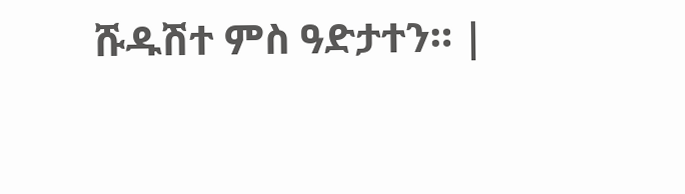ሹዱሽተ ምስ ዓድታተን። |